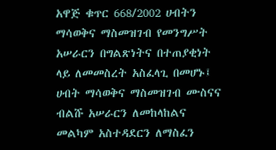አዋጅ ቁጥር 668/2002 ሀብትን ማሳወቅና ማስመዝገብ የመንግሥት አሠራርን በግልጽነትና በተጠያቂነት ላይ ለመመስረት አስፈላጊ በመሆኑ፤ ሀብት ማሳወቅና ማስመዝገብ ሙስናና ብልሹ አሠራርን ለመከላከልና መልካም አስተዳደርን ለማስፈን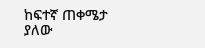ከፍተኛ ጠቀሜታ ያለው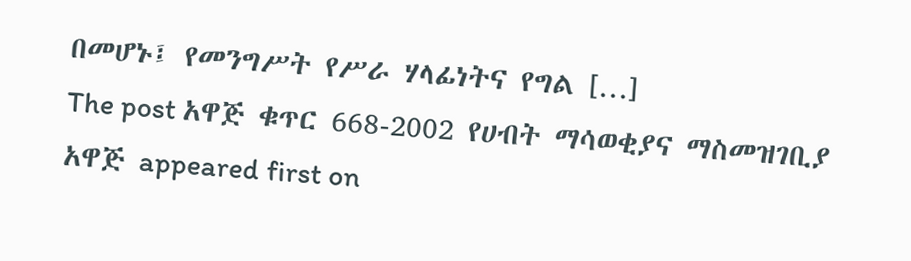በመሆኑ፤ የመንግሥት የሥራ ሃላፊነትና የግል […]
The post አዋጅ ቁጥር 668-2002 የሀብት ማሳወቂያና ማስመዝገቢያ አዋጅ appeared first on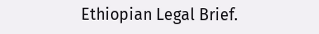Ethiopian Legal Brief.